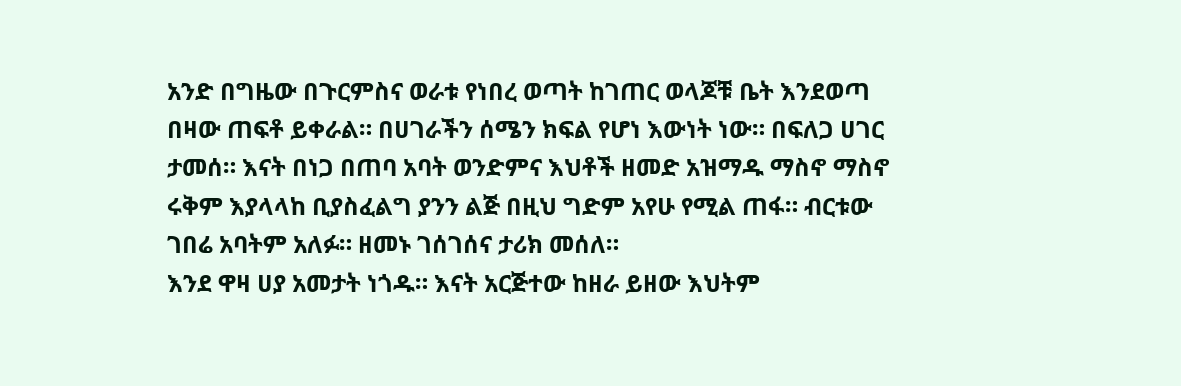አንድ በግዜው በጉርምስና ወራቱ የነበረ ወጣት ከገጠር ወላጆቹ ቤት እንደወጣ በዛው ጠፍቶ ይቀራል። በሀገራችን ሰሜን ክፍል የሆነ እውነት ነው። በፍለጋ ሀገር ታመሰ። እናት በነጋ በጠባ አባት ወንድምና እህቶች ዘመድ አዝማዱ ማስኖ ማስኖ ሩቅም እያላላከ ቢያስፈልግ ያንን ልጅ በዚህ ግድም አየሁ የሚል ጠፋ። ብርቱው ገበሬ አባትም አለፉ። ዘመኑ ገሰገሰና ታሪክ መሰለ።
እንደ ዋዛ ሀያ አመታት ነጎዱ። እናት አርጅተው ከዘራ ይዘው እህትም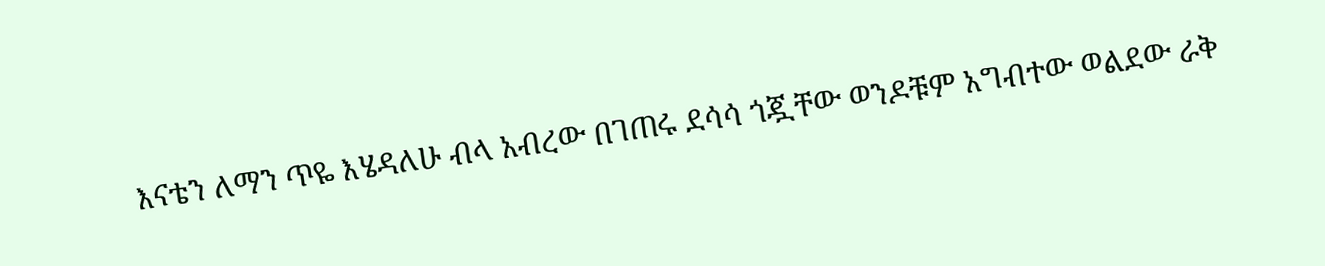እናቴን ለማን ጥዬ እሄዳለሁ ብላ አብረው በገጠሩ ደሳሳ ጎጇቸው ወንዶቹም አግብተው ወልደው ራቅ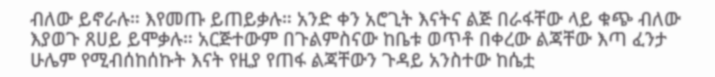ብለው ይኖራሉ። እየመጡ ይጠይቃሉ። አንድ ቀን አሮጊት እናትና ልጅ በራፋቸው ላይ ቁጭ ብለው እያወጉ ጸሀይ ይሞቃሉ። አርጅተውም በጉልምስናው ከቤቱ ወጥቶ በቀረው ልጃቸው እጣ ፈንታ ሁሌም የሚብሰከሰኩት እናት የዚያ የጠፋ ልጃቸውን ጉዳይ አንስተው ከሴቷ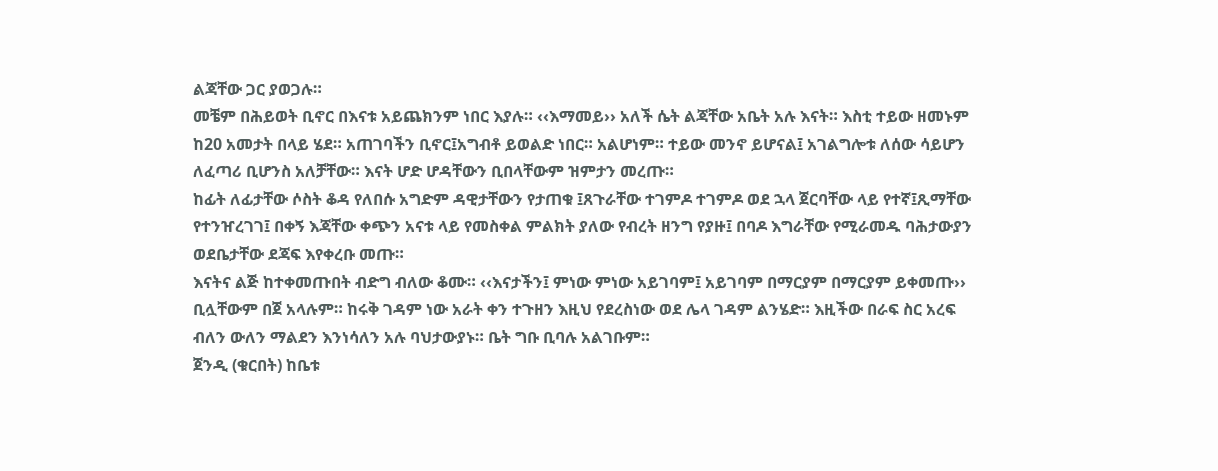ልጃቸው ጋር ያወጋሉ።
መቼም በሕይወት ቢኖር በእናቱ አይጨክንም ነበር እያሉ። ‹‹እማመይ›› አለች ሴት ልጃቸው አቤት አሉ እናት። እስቲ ተይው ዘመኑም ከ20 አመታት በላይ ሄደ። አጠገባችን ቢኖር፤አግብቶ ይወልድ ነበር። አልሆነም። ተይው መንኖ ይሆናል፤ አገልግሎቱ ለሰው ሳይሆን ለፈጣሪ ቢሆንስ አለቻቸው። እናት ሆድ ሆዳቸውን ቢበላቸውም ዝምታን መረጡ።
ከፊት ለፊታቸው ሶስት ቆዳ የለበሱ አግድም ዳዊታቸውን የታጠቁ ፤ጸጉራቸው ተገምዶ ተገምዶ ወደ ኋላ ጀርባቸው ላይ የተኛ፤ጺማቸው የተንዠረገገ፤ በቀኝ እጃቸው ቀጭን አናቱ ላይ የመስቀል ምልክት ያለው የብረት ዘንግ የያዙ፤ በባዶ እግራቸው የሚራመዱ ባሕታውያን ወደቤታቸው ደጃፍ እየቀረቡ መጡ።
እናትና ልጅ ከተቀመጡበት ብድግ ብለው ቆሙ። ‹‹እናታችን፤ ምነው ምነው አይገባም፤ አይገባም በማርያም በማርያም ይቀመጡ›› ቢሏቸውም በጀ አላሉም። ከሩቅ ገዳም ነው አራት ቀን ተጉዘን እዚህ የደረስነው ወደ ሌላ ገዳም ልንሄድ። እዚችው በራፍ ስር አረፍ ብለን ውለን ማልደን እንነሳለን አሉ ባህታውያኑ። ቤት ግቡ ቢባሉ አልገቡም።
ጀንዲ (ቁርበት) ከቤቱ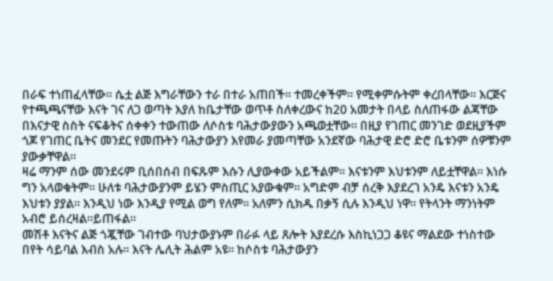በራፍ ተነጠፈላቸው። ሴቷ ልጅ እግራቸውን ተራ በተራ አጠበች። ተመረቀችም። የሚቀምሱትም ቀረበላቸው። እርጅና የተጫጫናቸው እናት ገና ለጋ ወጣት እያለ ከቤታቸው ወጥቶ ስለቀረውና ከ20 አመታት በላይ ስለጠፋው ልጃቸው በእናታዊ ስስት ናፍቆትና ሰቀቀን ተውጠው ለሶስቱ ባሕታውያውን አጫወቷቸው። በዚያ የገጠር መንገድ ወደዚያችም ጎጆ የገጠር ቤትና መንደር የመጡትን ባሕታውያን እየመራ ያመጣቸው አንደኛው ባሕታዊ ድሮ ድሮ ቤቱንም ሰዎቹንም ያውቃቸዋል።
ዛሬ ማንም ሰው መንደሩም ቢሰበሰብ በፍጹም እሱን ሊያውቀው አይችልም። እናቱንም እህቱንም ለይቷቸዋል። እነሱ ግን አላወቁትም። ሁለቱ ባሕታውያንም ይሄን ምስጢር አያውቁም። አግድም ብቻ ሰረቅ እያደረገ አንዴ እናቱን አንዴ እህቱን ያያል። እንዲህ ነው እንዲያ የሚል ወግ የለም። አለምን ሲክዱ በቃኝ ሲሉ እንዲህ ነዋ። የትላንት ማንነትም አብሮ ይሰረዛል።ይጠፋል።
መሽቶ እናትና ልጅ ጎጇቸው ገብተው ባህታውያኑም በራፉ ላይ ጸሎት እያደረሱ እስኪነጋጋ ቆዩና ማልደው ተነስተው በየት ሳይባል እብስ አሉ። እናት ሌሊት ሕልም አዩ። ከሶስቱ ባሕታውያን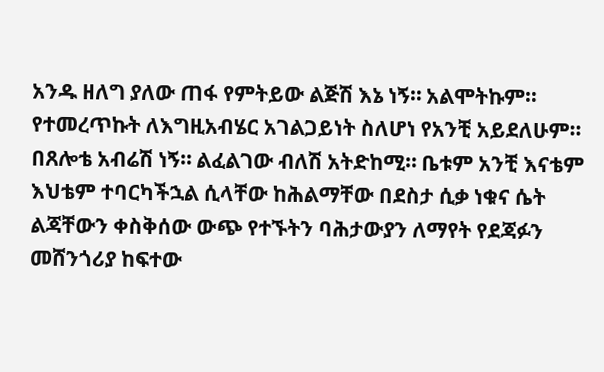አንዱ ዘለግ ያለው ጠፋ የምትይው ልጅሽ እኔ ነኝ። አልሞትኩም። የተመረጥኩት ለእግዚአብሄር አገልጋይነት ስለሆነ የአንቺ አይደለሁም። በጸሎቴ አብሬሽ ነኝ። ልፈልገው ብለሽ አትድከሚ። ቤቱም አንቺ እናቴም እህቴም ተባርካችኋል ሲላቸው ከሕልማቸው በደስታ ሲቃ ነቁና ሴት ልጃቸውን ቀስቅሰው ውጭ የተኙትን ባሕታውያን ለማየት የደጃፉን መሸንጎሪያ ከፍተው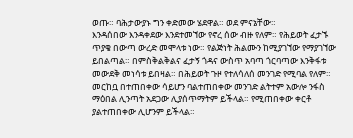ወጡ። ባሕታውያኑ ግን ቀድመው ሄደዋል። ወደ ምናኔቸው።
እንዳሰበው እንዳቀደው እንደተመኘው የኖረ ሰው ብዙ የለም። የሕይወት ፈታኙ ጥያቄ በውጣ ውረድ መሞላቱ ነው። የልጅነት ሕልሙን ከሚያገኘው የማያገኘው ይበልጣል። በምስቅልቅልና ፈታኝ ጎዳና ውስጥ አባጣ ጎርባጣው እንቅፋቱ መውደቅ መነሳቱ ይበዛል። በሕይወት ጉዞ የተለሳለሰ መንገድ የሚባል የለም። መርከቧ በተጠበቀው ሳይሆን ባልተጠበቀው መንገድ ልትተም አውሎ ንፋስ ማዕበል ሊንጣት አደጋው ሊያሰጥማትም ይችላል። የሚጠበቀው ቀርቶ ያልተጠበቀው ሊሆንም ይችላል።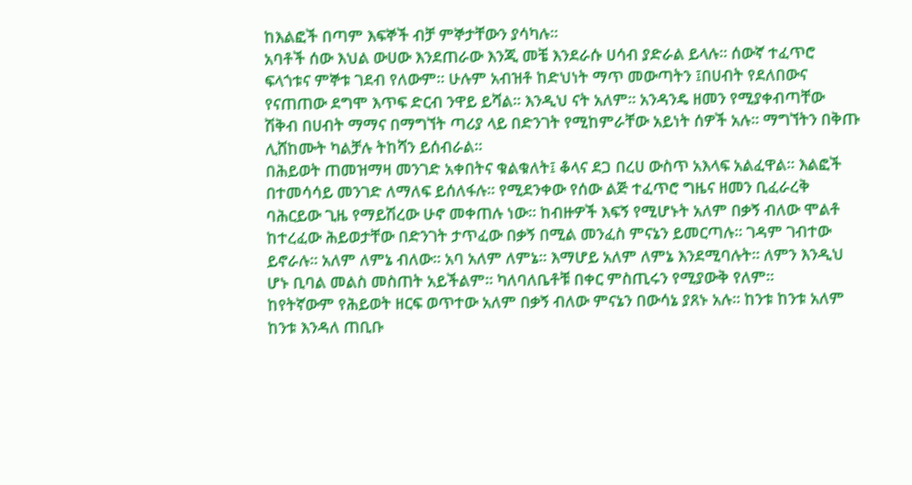ከእልፎች በጣም እፍኞች ብቻ ምኞታቸውን ያሳካሉ።
አባቶች ሰው እህል ውሀው እንደጠራው እንጂ መቼ እንደራሱ ሀሳብ ያድራል ይላሉ። ሰውኛ ተፈጥሮ ፍላጎቱና ምኞቱ ገደብ የለውም። ሁሉም አብዝቶ ከድህነት ማጥ መውጣትን ፤በሀብት የደለበውና የናጠጠው ደግሞ እጥፍ ድርብ ንዋይ ይሻል። እንዲህ ናት አለም። አንዳንዴ ዘመን የሚያቀብጣቸው ሽቅብ በሀብት ማማና በማግኘት ጣሪያ ላይ በድንገት የሚከምራቸው አይነት ሰዎች አሉ። ማግኘትን በቅጡ ሊሸከሙት ካልቻሉ ትከሻን ይሰብራል።
በሕይወት ጠመዝማዛ መንገድ አቀበትና ቁልቁለት፤ ቆላና ደጋ በረሀ ውስጥ አእላፍ አልፈዋል። እልፎች በተመሳሳይ መንገድ ለማለፍ ይሰለፋሉ። የሚደንቀው የሰው ልጅ ተፈጥሮ ግዜና ዘመን ቢፈራረቅ ባሕርይው ጊዜ የማይሽረው ሁኖ መቀጠሉ ነው። ከብዙዎች እፍኝ የሚሆኑት አለም በቃኝ ብለው ሞልቶ ከተረፈው ሕይወታቸው በድንገት ታጥፈው በቃኝ በሚል መንፈስ ምናኔን ይመርጣሉ። ገዳም ገብተው ይኖራሉ። አለም ለምኔ ብለው። አባ አለም ለምኔ። እማሆይ አለም ለምኔ እንደሚባሉት። ለምን እንዲህ ሆኑ ቢባል መልስ መስጠት አይችልም። ካለባለቤቶቹ በቀር ምስጢሩን የሚያውቅ የለም።
ከየትኛውም የሕይወት ዘርፍ ወጥተው አለም በቃኝ ብለው ምናኔን በውሳኔ ያጸኑ አሉ። ከንቱ ከንቱ አለም ከንቱ እንዳለ ጠቢቡ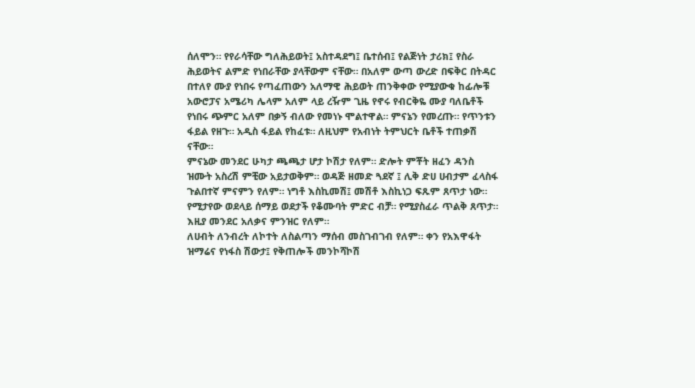ሰለሞን። የየራሳቸው ግለሕይወት፤ አስተዳደግ፤ ቤተሰብ፤ የልጅነት ታሪክ፤ የስራ ሕይወትና ልምድ የነበራቸው ያላቸውም ናቸው። በአለም ውጣ ውረድ በፍቅር በትዳር በተለየ ሙያ የነበሩ የጣፈጠውን አለማዊ ሕይወት ጠንቅቀው የሚያውቁ ከፊሎቹ አውሮፓና አሜሪካ ሌላም አለም ላይ ረዥም ጊዜ የኖሩ የብርቅዬ ሙያ ባለቤቶች የነበሩ ጭምር አለም በቃኝ ብለው የመነኑ ሞልተዋል። ምናኔን የመረጡ። የጥንቱን ፋይል የዘጉ። አዲስ ፋይል የከፈቱ። ለዚህም የአብነት ትምህርት ቤቶች ተጠቃሽ ናቸው።
ምናኔው መንደር ሁካታ ጫጫታ ሆታ ኮሽታ የለም። ድሎት ምቾት ዘፈን ዳንስ ዝሙት አስረሽ ምቺው አይታወቅም። ወዳጅ ዘመድ ጓደኛ ፤ ሊቅ ድሀ ሀብታም ፈላስፋ ጉልበተኛ ምናምን የለም። ነግቶ እስኪመሽ፤ መሽቶ እስኪነጋ ፍጹም ጸጥታ ነው። የሚታየው ወደላይ ሰማይ ወደታች የቆሙባት ምድር ብቻ። የሚያስፈራ ጥልቅ ጸጥታ። እዚያ መንደር አለቃና ምንዝር የለም።
ለሀብት ለንብረት ለኮተት ለስልጣን ማሰብ መስገብገብ የለም። ቀን የአእዋፋት ዝማሬና የነፋስ ሽውታ፤ የቅጠሎች መንኮሻኮሽ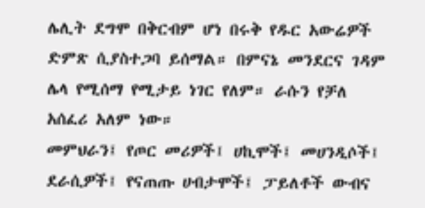ሌሊት ደግሞ በቅርብም ሆነ በሩቅ የዱር አውሬዎች ድምጽ ሲያስተጋባ ይሰማል። በምናኔ መንደርና ገዳም ሌላ የሚሰማ የሚታይ ነገር የለም። ራሱን የቻለ አሰፈሪ አለም ነው።
መምህራን፤ የጦር መሪዎች፤ ሀኪሞች፤ መሀንዲሶች፤ ደራሲዎች፤ የናጠጡ ሀብታሞች፤ ፓይለቶች ውብና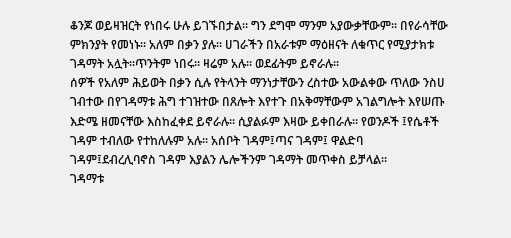ቆንጆ ወይዛዝርት የነበሩ ሁሉ ይገኙበታል። ግን ደግሞ ማንም አያውቃቸውም። በየራሳቸው ምክንያት የመነኑ። አለም በቃን ያሉ። ሀገራችን በአራቱም ማዕዘናት ለቁጥር የሚያታክቱ ገዳማት አሏት።ጥንትም ነበሩ። ዛሬም አሉ። ወደፊትም ይኖራሉ።
ሰዎች የአለም ሕይወት በቃን ሲሉ የትላንት ማንነታቸውን ረስተው አውልቀው ጥለው ንስሀ ገብተው በየገዳማቱ ሕግ ተገዝተው በጸሎት እየተጉ በአቅማቸውም አገልግሎት እየሠጡ እድሜ ዘመናቸው እስከፈቀደ ይኖራሉ። ሲያልፉም እዛው ይቀበራሉ። የወንዶች ፤የሴቶች ገዳም ተብለው የተከለሉም አሉ። አሰቦት ገዳም፤ጣና ገዳም፤ ዋልድባ ገዳም፤ደብረሊባኖስ ገዳም እያልን ሌሎችንም ገዳማት መጥቀስ ይቻላል።
ገዳማቱ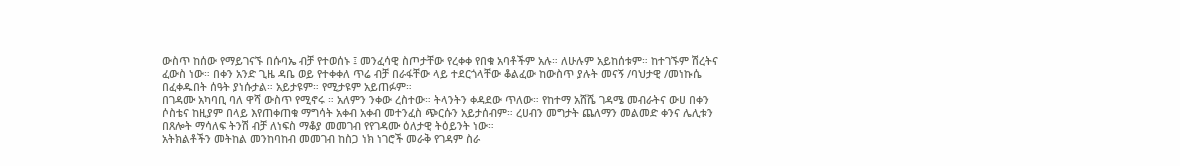ውስጥ ከሰው የማይገናኙ በሱባኤ ብቻ የተወሰኑ ፤ መንፈሳዊ ስጦታቸው የረቀቀ የበቁ አባቶችም አሉ። ለሁሉም አይከሰቱም። ከተገኙም ሽረትና ፈውስ ነው። በቀን አንድ ጊዜ ዳቤ ወይ የተቀቀለ ጥሬ ብቻ በራፋቸው ላይ ተደርጎላቸው ቆልፈው ከውስጥ ያሉት መናኝ /ባህታዊ /መነኩሴ በፈቀዱበት ሰዓት ያነሱታል። አይታዩም። የሚታዩም አይጠፉም።
በገዳሙ አካባቢ ባለ ዋሻ ውስጥ የሚኖሩ ። አለምን ንቀው ረስተው። ትላንትን ቀዳደው ጥለው። የከተማ አሸሼ ገዳሜ መብራትና ውሀ በቀን ሶስቴና ከዚያም በላይ እየጠቀጠቁ ማግሳት አቀብ አቀብ መተንፈስ ጭርሱን አይታሰብም። ረሀብን መግታት ጨለማን መልመድ ቀንና ሌሊቱን በጸሎት ማሳለፍ ትንሽ ብቻ ለነፍስ ማቆያ መመገብ የየገዳሙ ዕለታዊ ትዕይንት ነው።
አትክልቶችን መትከል መንከባከብ መመገብ ከስጋ ነክ ነገሮች መራቅ የገዳም ስራ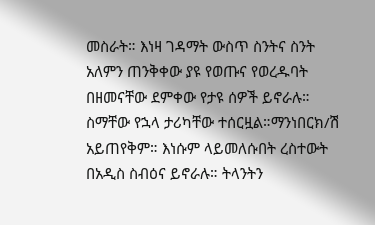መስራት። እነዛ ገዳማት ውስጥ ስንትና ስንት አለምን ጠንቅቀው ያዩ የወጡና የወረዱባት በዘመናቸው ደምቀው የታዩ ሰዎች ይኖራሉ። ስማቸው የኋላ ታሪካቸው ተሰርዟል።ማንነበርክ/ሽ አይጠየቅም። እነሱም ላይመለሱበት ረስተውት በአዲስ ስብዕና ይኖራሉ። ትላንትን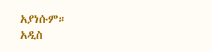አያነሱም።
አዲስ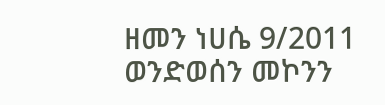ዘመን ነሀሴ 9/2011
ወንድወሰን መኮንን